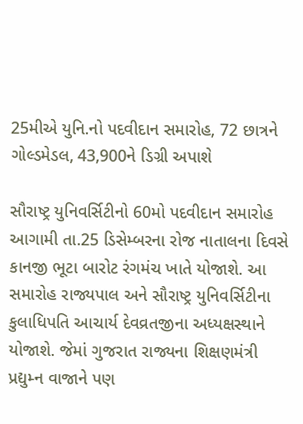25મીએ યુનિ.નો પદવીદાન સમારોહ, 72 છાત્રને ગોલ્ડમેડલ, 43,900ને ડિગ્રી અપાશે

સૌરાષ્ટ્ર યુનિવર્સિટીનો 60મો પદવીદાન સમારોહ આગામી તા.25 ડિસેમ્બરના રોજ નાતાલના દિવસે કાનજી ભૂટા બારોટ રંગમંચ ખાતે યોજાશે. આ સમારોહ રાજ્યપાલ અને સૌરાષ્ટ્ર યુનિવર્સિટીના કુલાધિપતિ આચાર્ય દેવવ્રતજીના અધ્યક્ષસ્થાને યોજાશે. જેમાં ગુજરાત રાજ્યના શિક્ષણમંત્રી પ્રદ્યુમ્ન વાજાને પણ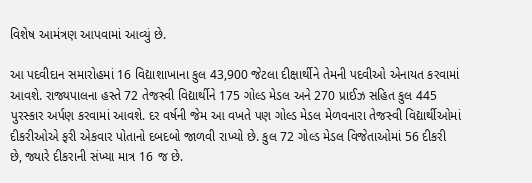વિશેષ આમંત્રણ આપવામાં આવ્યું છે.

આ પદવીદાન સમારોહમાં 16 વિદ્યાશાખાના કુલ 43,900 જેટલા દીક્ષાર્થીને તેમની પદવીઓ એનાયત કરવામાં આવશે. રાજ્યપાલના હસ્તે 72 તેજસ્વી વિદ્યાર્થીને 175 ગોલ્ડ મેડલ અને 270 પ્રાઈઝ સહિત કુલ 445 પુરસ્કાર અર્પણ કરવામાં આવશે. દર વર્ષની જેમ આ વખતે પણ ગોલ્ડ મેડલ મેળવનારા તેજસ્વી વિદ્યાર્થીઓમાં દીકરીઓએ ફરી એકવાર પોતાનો દબદબો જાળવી રાખ્યો છે. કુલ 72 ગોલ્ડ મેડલ વિજેતાઓમાં 56 દીકરી છે, જ્યારે દીકરાની સંખ્યા માત્ર 16 જ છે.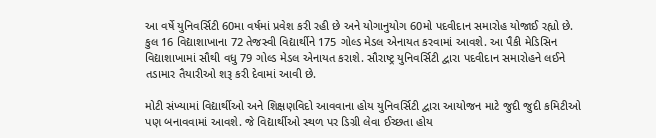આ વર્ષે યુનિવર્સિટી 60મા વર્ષમાં પ્રવેશ કરી રહી છે અને યોગાનુયોગ 60મો પદવીદાન સમારોહ યોજાઈ રહ્યો છે. કુલ 16 વિદ્યાશાખાના 72 તેજસ્વી વિદ્યાર્થીને 175 ગોલ્ડ મેડલ એનાયત કરવામાં આવશે. આ પૈકી મેડિસિન વિદ્યાશાખામાં સૌથી વધુ 79 ગોલ્ડ મેડલ એનાયત કરાશે. સૌરાષ્ટ્ર યુનિવર્સિટી દ્વારા પદવીદાન સમારોહને લઈને તડામાર તૈયારીઓ શરૂ કરી દેવામાં આવી છે.

મોટી સંખ્યામાં વિદ્યાર્થીઓ અને શિક્ષણવિદો આવવાના હોય યુનિવર્સિટી દ્વારા આયોજન માટે જુદી જુદી કમિટીઓ પણ બનાવવામાં આવશે. જે વિદ્યાર્થીઓ સ્થળ પર ડિગ્રી લેવા ઈચ્છતા હોય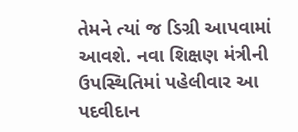તેમને ત્યાં જ ડિગ્રી આપવામાં આવશે. નવા શિક્ષણ મંત્રીની ઉપસ્થિતિમાં પહેલીવાર આ પદવીદાન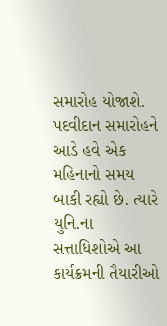સમારોહ યોજાશે. પદવીદાન સમારોહને આડે હવે એક મહિનાનો સમય બાકી રહ્યો છે. ત્યારે યુનિ.ના સત્તાધિશોએ આ કાર્યક્રમની તૈયારીઓ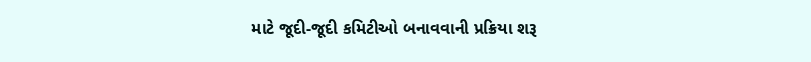માટે જૂદી-જૂદી કમિટીઓ બનાવવાની પ્રક્રિયા શરૂ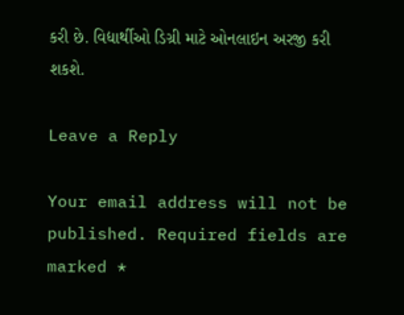કરી છે. વિદ્યાર્થીઓ ડિગ્રી માટે ઓનલાઇન અરજી કરી શકશે.

Leave a Reply

Your email address will not be published. Required fields are marked *